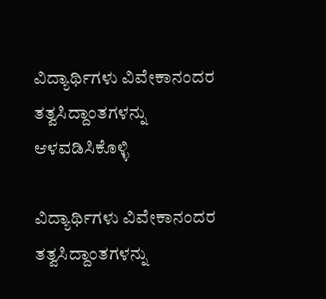ವಿದ್ಯಾರ್ಥಿಗಳು ವಿವೇಕಾನಂದರ ತತ್ವಸಿದ್ದಾಂತಗಳನ್ನು ಆಳವಡಿಸಿಕೊಳ್ಳಿ

ವಿದ್ಯಾರ್ಥಿಗಳು ವಿವೇಕಾನಂದರ ತತ್ವಸಿದ್ದಾಂತಗಳನ್ನು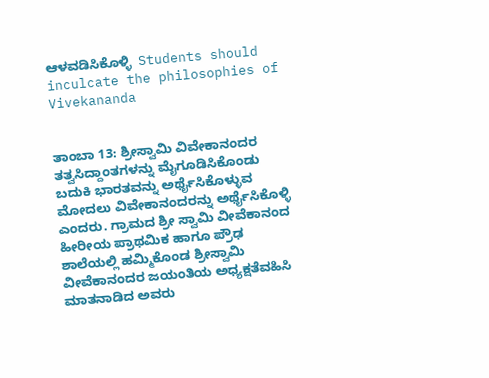ಆಳವಡಿಸಿಕೊಳ್ಳಿ  Students should inculcate the philosophies of Vivekananda


ತಾಂಬಾ 13: ಶ್ರೀಸ್ವಾಮಿ ವಿವೇಕಾನಂದರ ತತ್ವಸಿದ್ದಾಂತಗಳನ್ನು ಮೈಗೂಡಿಸಿಕೊಂಡು ಬದುಕಿ ಭಾರತವನ್ನು ಅರ್ಥೈಸಿಕೊಳ್ಳುವ ಮೋದಲು ವಿವೇಕಾನಂದರನ್ನು ಅರ್ಥೈಸಿಕೊಳ್ಳಿ ಎಂದರು. ಗ್ರಾಮದ ಶ್ರೀ ಸ್ವಾಮಿ ವೀವೆಕಾನಂದ ಹೀರೀಯ ಪ್ರಾಥಮಿಕ ಹಾಗೂ ಪ್ರೌಢ ಶಾಲೆಯಲ್ಲಿ ಹಮ್ಮಿಕೊಂಡ ಶ್ರೀಸ್ವಾಮಿ ವೀವೆಕಾನಂದರ ಜಯಂತಿಯ ಅಧ್ಯಕ್ಷತೆವಹಿಸಿ ಮಾತನಾಡಿದ ಅವರು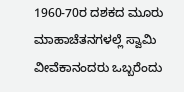1960-70ರ ದಶಕದ ಮೂರು ಮಾಹಾಚೆತನಗಳಲ್ಲೆ ಸ್ವಾಮಿ ವೀವೆಕಾನಂದರು ಒಬ್ಬರೆಂದು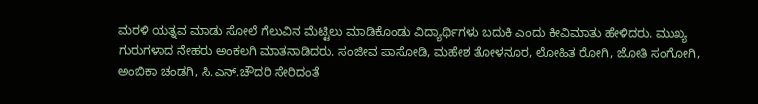ಮರಳಿ ಯತ್ನವ ಮಾಡು ಸೋಲೆ ಗೆಲುವಿನ ಮೆಟ್ಟಿಲು ಮಾಡಿಕೊಂಡು ವಿದ್ಯಾರ್ಥಿಗಳು ಬದುಕಿ ಎಂದು ಕೀವಿಮಾತು ಹೇಳಿದರು. ಮುಖ್ಯ ಗುರುಗಳಾದ ನೇಹರು ಅಂಕಲಗಿ ಮಾತನಾಡಿದರು. ಸಂಜೀವ ಪಾಸೋಡಿ, ಮಹೇಶ ತೋಳನೂರ, ಲೋಹಿತ ರೋಗಿ, ಜೋತಿ ಸಂಗೋಗಿ, ಅಂಬಿಕಾ ಚಂಡಗಿ, ಸಿ.ಎನ್‌.ಚೌದರಿ ಸೇರಿದಂತೆ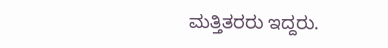ಮತ್ತಿತರರು ಇದ್ದರು.